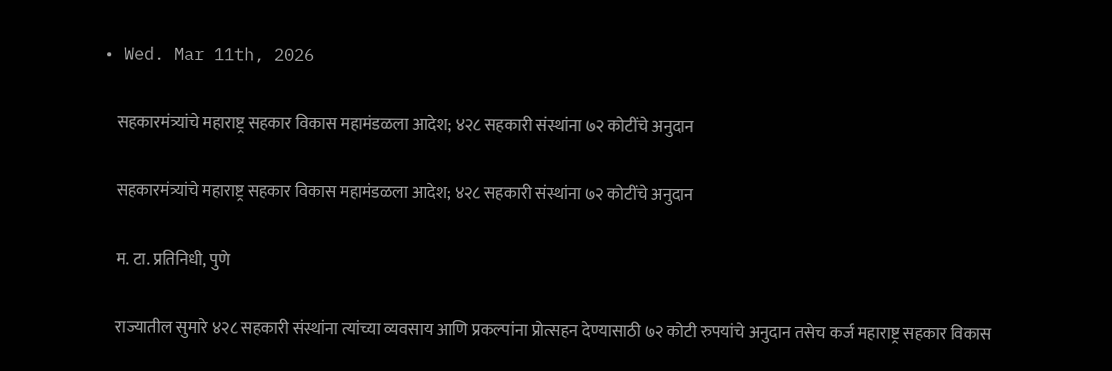• Wed. Mar 11th, 2026

    सहकारमंत्र्यांचे महाराष्ट्र सहकार विकास महामंडळला आदेश; ४२८ सहकारी संस्थांना ७२ कोटींचे अनुदान

    सहकारमंत्र्यांचे महाराष्ट्र सहकार विकास महामंडळला आदेश; ४२८ सहकारी संस्थांना ७२ कोटींचे अनुदान

    म. टा. प्रतिनिधी, पुणे

    राज्यातील सुमारे ४२८ सहकारी संस्थांना त्यांच्या व्यवसाय आणि प्रकल्पांना प्रोत्सहन देण्यासाठी ७२ कोटी रुपयांचे अनुदान तसेच कर्ज महाराष्ट्र सहकार विकास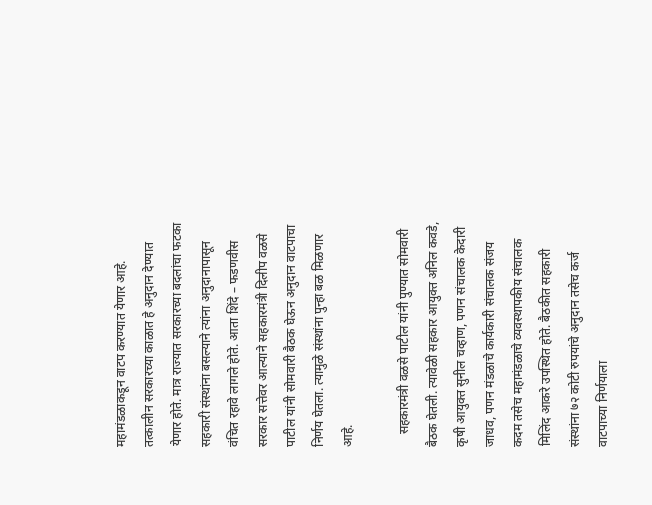महामंडळाकडून वाटप करण्यात येणार आहे. तत्कालीन सरकारच्या काळात हे अनुदान देण्यात येणार होते. मात्र राज्यात सरकारच्या बदलांचा फटका सहकारी संस्थांना बसल्याने त्यांना अनुदानापासून वंचित रहावे लागले होते. आता शिंदे – फडणवीस सरकार सत्तेवर आल्याने सहकारमंत्री दिलीप वळसे पाटील यांनी सोमवारी बैठक घेऊन अनुदान वाटपाचा निर्णय घेतला. त्यामुळे संस्थांना पुन्हा बळ मिळणार आहे.

    सहकारमंत्री वळसे पाटील यांनी पुण्यात सोमवारी बैठक घेतली. त्यावेळी सहकार आयुक्त अनिल कवडे, कृषी आयुक्त सुनील चव्हाण, पणन संचालक केदारी जाधव, पणन मंडळाचे कार्यकारी संचालक संजय कदम तसेच महामंडळाचे व्यवस्थापकीय संचालक मिलिंद आकरे उपस्थित होते. बैठकीत सहकारी संस्थांना ७२ कोटी रुपयांचे अनुदान तसेच कर्ज वाटपाच्या निर्णयाला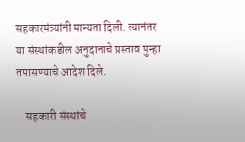सहकारमंत्र्यांनी मान्यता दिली. त्यानंतर या संस्थांकडील अनुदानाचे प्रस्ताव पुन्हा तपासण्याचे आदेश दिले.

    सहकारी संस्थांचे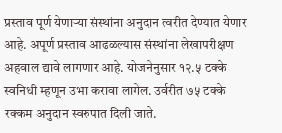प्रस्ताव पूर्ण येणाऱ्या संस्थांना अनुदान त्वरीत देण्यात येणार आहे. अपूर्ण प्रस्ताव आढळल्यास संस्थांना लेखापरीक्षण अहवाल द्यावे लागणार आहे. योजनेनुसार १२.५ टक्के स्वनिधी म्हणून उभा करावा लागेल. उर्वरीत ७५ टक्के रक्कम अनुदान स्वरुपात दिली जाते.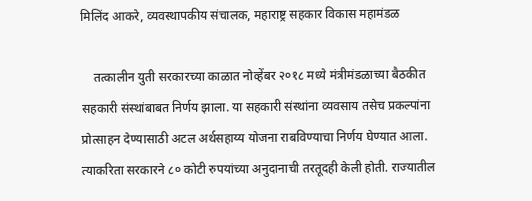मिलिंद आकरे, व्यवस्थापकीय संचालक, महाराष्ट्र सहकार विकास महामंडळ

    तत्कालीन युती सरकारच्या काळात नोव्हेंबर २०१८ मध्ये मंत्रीमंडळाच्या बैठकीत सहकारी संस्थांबाबत निर्णय झाला. या सहकारी संस्थांना व्यवसाय तसेच प्रकल्पांना प्रोत्साहन देण्यासाठी अटल अर्थसहाय्य योजना राबविण्याचा निर्णय घेण्यात आला. त्याकरिता सरकारने ८० कोटी रुपयांच्या अनुदानाची तरतूदही केली होती. राज्यातील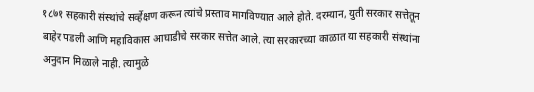१८७१ सहकारी संस्थांचे सर्व्हेक्षण करून त्यांचे प्रस्ताव मागविण्यात आले होते. दरम्यान, युती सरकार सत्तेतून बाहेर पडली आणि महाविकास आघाडीचे सरकार सत्तेत आले. त्या सरकारच्या काळात या सहकारी संस्थांना अनुदान मिळाले नाही. त्यामुळे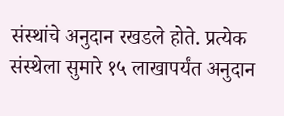संस्थांचे अनुदान रखडले होते. प्रत्येक संस्थेला सुमारे १५ लाखापर्यंत अनुदान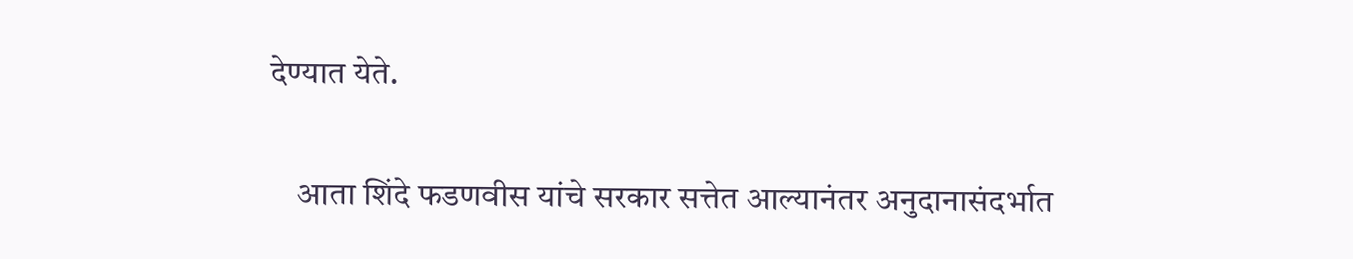देण्यात येते.

    आता शिंदे फडणवीस यांचे सरकार सत्तेत आल्यानंतर अनुदानासंदर्भात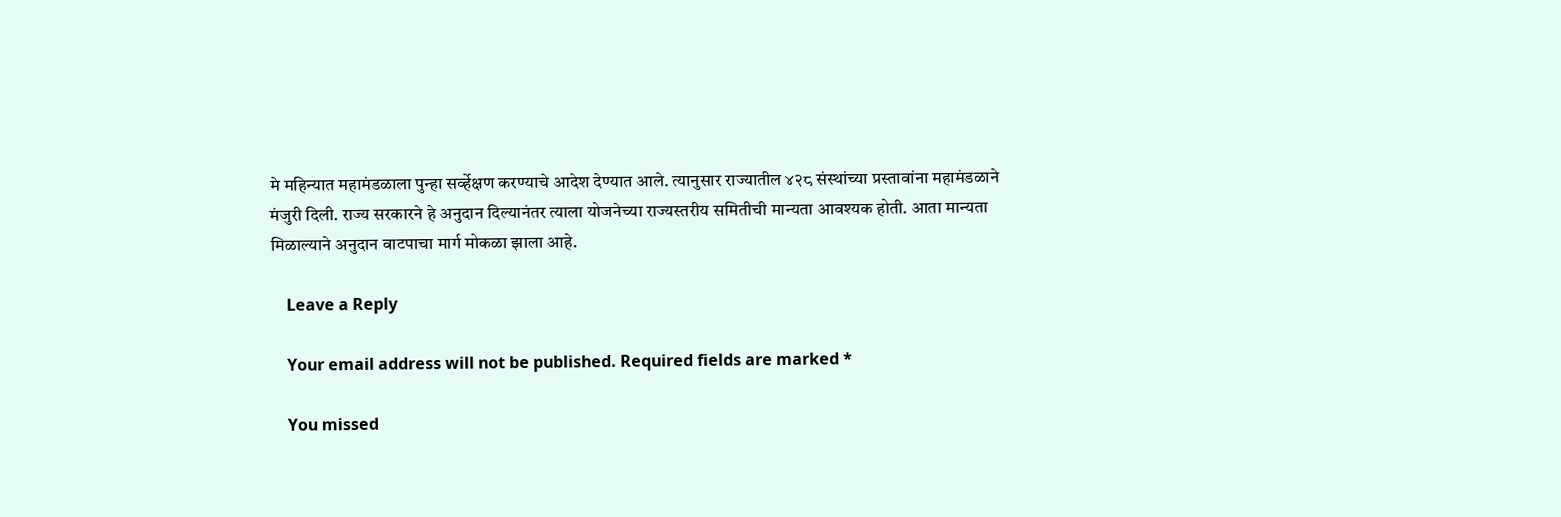मे महिन्यात महामंडळाला पुन्हा सर्व्हेक्षण करण्याचे आदेश देण्यात आले. त्यानुसार राज्यातील ४२८ संस्थांच्या प्रस्तावांना महामंडळाने मंजुरी दिली. राज्य सरकारने हे अनुदान दिल्यानंतर त्याला योजनेच्या राज्यस्तरीय समितीची मान्यता आवश्यक होती. आता मान्यता मिळाल्याने अनुदान वाटपाचा मार्ग मोकळा झाला आहे.

    Leave a Reply

    Your email address will not be published. Required fields are marked *

    You missed